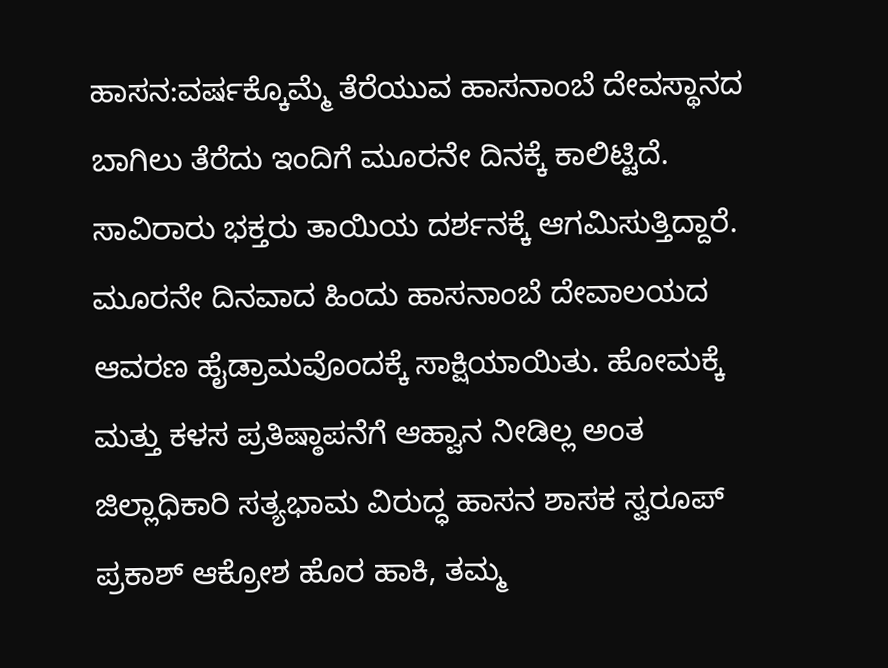ಹಾಸನ:ವರ್ಷಕ್ಕೊಮ್ಮೆ ತೆರೆಯುವ ಹಾಸನಾಂಬೆ ದೇವಸ್ಥಾನದ ಬಾಗಿಲು ತೆರೆದು ಇಂದಿಗೆ ಮೂರನೇ ದಿನಕ್ಕೆ ಕಾಲಿಟ್ಟಿದೆ. ಸಾವಿರಾರು ಭಕ್ತರು ತಾಯಿಯ ದರ್ಶನಕ್ಕೆ ಆಗಮಿಸುತ್ತಿದ್ದಾರೆ. ಮೂರನೇ ದಿನವಾದ ಹಿಂದು ಹಾಸನಾಂಬೆ ದೇವಾಲಯದ ಆವರಣ ಹೈಡ್ರಾಮವೊಂದಕ್ಕೆ ಸಾಕ್ಷಿಯಾಯಿತು. ಹೋಮಕ್ಕೆ ಮತ್ತು ಕಳಸ ಪ್ರತಿಷ್ಠಾಪನೆಗೆ ಆಹ್ವಾನ ನೀಡಿಲ್ಲ ಅಂತ ಜಿಲ್ಲಾಧಿಕಾರಿ ಸತ್ಯಭಾಮ ವಿರುದ್ಧ ಹಾಸನ ಶಾಸಕ ಸ್ವರೂಪ್ ಪ್ರಕಾಶ್ ಆಕ್ರೋಶ ಹೊರ ಹಾಕಿ, ತಮ್ಮ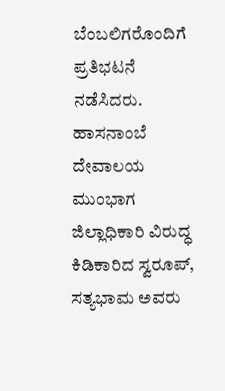ಬೆಂಬಲಿಗರೊಂದಿಗೆ ಪ್ರತಿಭಟನೆ ನಡೆಸಿದರು.
ಹಾಸನಾಂಬೆ ದೇವಾಲಯ ಮುಂಭಾಗ ಜಿಲ್ಲಾಧಿಕಾರಿ ವಿರುದ್ಧ ಕಿಡಿಕಾರಿದ ಸ್ವರೂಪ್, ಸತ್ಯಭಾಮ ಅವರು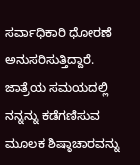ಸರ್ವಾಧಿಕಾರಿ ಧೋರಣೆ ಅನುಸರಿಸುತ್ತಿದ್ದಾರೆ. ಜಾತ್ರೆಯ ಸಮಯದಲ್ಲಿ ನನ್ನನ್ನು ಕಡೆಗಣಿಸುವ ಮೂಲಕ ಶಿಷ್ಠಾಚಾರವನ್ನು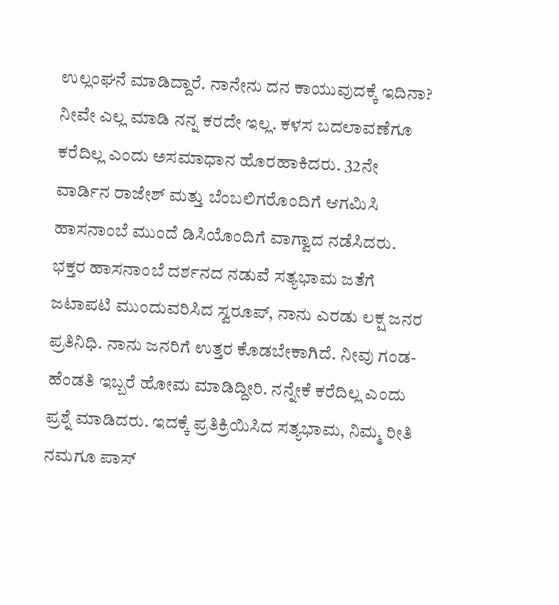ಉಲ್ಲಂಘನೆ ಮಾಡಿದ್ದಾರೆ. ನಾನೇನು ದನ ಕಾಯುವುದಕ್ಕೆ ಇದಿನಾ? ನೀವೇ ಎಲ್ಲ ಮಾಡಿ ನನ್ನ ಕರದೇ ಇಲ್ಲ. ಕಳಸ ಬದಲಾವಣೆಗೂ ಕರೆದಿಲ್ಲ ಎಂದು ಅಸಮಾಧಾನ ಹೊರಹಾಕಿದರು. 32ನೇ ವಾರ್ಡಿನ ರಾಜೇಶ್ ಮತ್ತು ಬೆಂಬಲಿಗರೊಂದಿಗೆ ಆಗಮಿಸಿ ಹಾಸನಾಂಬೆ ಮುಂದೆ ಡಿಸಿಯೊಂದಿಗೆ ವಾಗ್ವಾದ ನಡೆಸಿದರು.
ಭಕ್ತರ ಹಾಸನಾಂಬೆ ದರ್ಶನದ ನಡುವೆ ಸತ್ಯಭಾಮ ಜತೆಗೆ ಜಟಾಪಟಿ ಮುಂದುವರಿಸಿದ ಸ್ವರೂಪ್, ನಾನು ಎರಡು ಲಕ್ಷ ಜನರ ಪ್ರತಿನಿಧಿ. ನಾನು ಜನರಿಗೆ ಉತ್ತರ ಕೊಡಬೇಕಾಗಿದೆ. ನೀವು ಗಂಡ-ಹೆಂಡತಿ ಇಬ್ಬರೆ ಹೋಮ ಮಾಡಿದ್ದೀರಿ. ನನ್ನೇಕೆ ಕರೆದಿಲ್ಲ ಎಂದು ಪ್ರಶ್ನೆ ಮಾಡಿದರು. ಇದಕ್ಕೆ ಪ್ರತಿಕ್ರಿಯಿಸಿದ ಸತ್ಯಭಾಮ, ನಿಮ್ಮ ರೀತಿ ನಮಗೂ ಪಾಸ್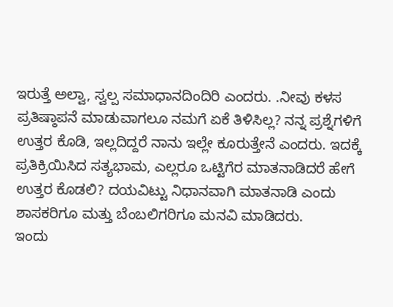ಇರುತ್ತೆ ಅಲ್ವಾ, ಸ್ವಲ್ಪ ಸಮಾಧಾನದಿಂದಿರಿ ಎಂದರು. .ನೀವು ಕಳಸ ಪ್ರತಿಷ್ಠಾಪನೆ ಮಾಡುವಾಗಲೂ ನಮಗೆ ಏಕೆ ತಿಳಿಸಿಲ್ಲ? ನನ್ನ ಪ್ರಶ್ನೆಗಳಿಗೆ ಉತ್ತರ ಕೊಡಿ, ಇಲ್ಲದಿದ್ದರೆ ನಾನು ಇಲ್ಲೇ ಕೂರುತ್ತೇನೆ ಎಂದರು. ಇದಕ್ಕೆ ಪ್ರತಿಕ್ರಿಯಿಸಿದ ಸತ್ಯಭಾಮ, ಎಲ್ಲರೂ ಒಟ್ಟಿಗೆರ ಮಾತನಾಡಿದರೆ ಹೇಗೆ ಉತ್ತರ ಕೊಡಲಿ? ದಯವಿಟ್ಟು ನಿಧಾನವಾಗಿ ಮಾತನಾಡಿ ಎಂದು ಶಾಸಕರಿಗೂ ಮತ್ತು ಬೆಂಬಲಿಗರಿಗೂ ಮನವಿ ಮಾಡಿದರು.
ಇಂದು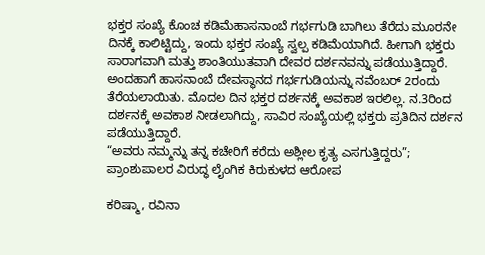ಭಕ್ತರ ಸಂಖ್ಯೆ ಕೊಂಚ ಕಡಿಮೆಹಾಸನಾಂಬೆ ಗರ್ಭಗುಡಿ ಬಾಗಿಲು ತೆರೆದು ಮೂರನೇ ದಿನಕ್ಕೆ ಕಾಲಿಟ್ಟಿದ್ದು, ಇಂದು ಭಕ್ತರ ಸಂಖ್ಯೆ ಸ್ವಲ್ಪ ಕಡಿಮೆಯಾಗಿದೆ. ಹೀಗಾಗಿ ಭಕ್ತರು ಸಾರಾಗವಾಗಿ ಮತ್ತು ಶಾಂತಿಯುತವಾಗಿ ದೇವರ ದರ್ಶನವನ್ನು ಪಡೆಯುತ್ತಿದ್ದಾರೆ. ಅಂದಹಾಗೆ ಹಾಸನಾಂಬೆ ದೇವಸ್ಥಾನದ ಗರ್ಭಗುಡಿಯನ್ನು ನವೆಂಬರ್ 2ರಂದು ತೆರೆಯಲಾಯಿತು. ಮೊದಲ ದಿನ ಭಕ್ತರ ದರ್ಶನಕ್ಕೆ ಅವಕಾಶ ಇರಲಿಲ್ಲ. ನ.3ರಿಂದ ದರ್ಶನಕ್ಕೆ ಅವಕಾಶ ನೀಡಲಾಗಿದ್ದು, ಸಾವಿರ ಸಂಖ್ಯೆಯಲ್ಲಿ ಭಕ್ತರು ಪ್ರತಿದಿನ ದರ್ಶನ ಪಡೆಯುತ್ತಿದ್ದಾರೆ.
“ಅವರು ನಮ್ಮನ್ನು ತನ್ನ ಕಚೇರಿಗೆ ಕರೆದು ಅಶ್ಲೀಲ ಕೃತ್ಯ ಎಸಗುತ್ತಿದ್ದರು”; ಪ್ರಾಂಶುಪಾಲರ ವಿರುದ್ಧ ಲೈಂಗಿಕ ಕಿರುಕುಳದ ಆರೋಪ

ಕರಿಷ್ಮಾ, ರವಿನಾ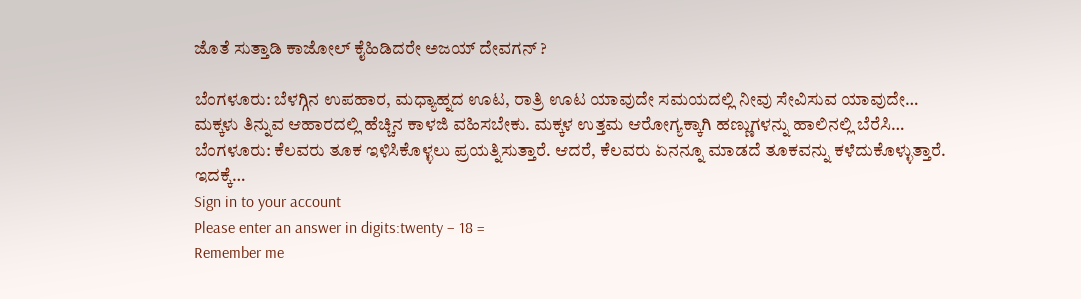ಜೊತೆ ಸುತ್ತಾಡಿ ಕಾಜೋಲ್ ಕೈಹಿಡಿದರೇ ಅಜಯ್ ದೇವಗನ್ ?

ಬೆಂಗಳೂರು: ಬೆಳಗ್ಗಿನ ಉಪಹಾರ, ಮಧ್ಯಾಹ್ನದ ಊಟ, ರಾತ್ರಿ ಊಟ ಯಾವುದೇ ಸಮಯದಲ್ಲಿ ನೀವು ಸೇವಿಸುವ ಯಾವುದೇ…
ಮಕ್ಕಳು ತಿನ್ನುವ ಆಹಾರದಲ್ಲಿ ಹೆಚ್ಚಿನ ಕಾಳಜಿ ವಹಿಸಬೇಕು. ಮಕ್ಕಳ ಉತ್ತಮ ಆರೋಗ್ಯಕ್ಕಾಗಿ ಹಣ್ಣುಗಳನ್ನು ಹಾಲಿನಲ್ಲಿ ಬೆರೆಸಿ…
ಬೆಂಗಳೂರು: ಕೆಲವರು ತೂಕ ಇಳಿಸಿಕೊಳ್ಳಲು ಪ್ರಯತ್ನಿಸುತ್ತಾರೆ. ಆದರೆ, ಕೆಲವರು ಏನನ್ನೂ ಮಾಡದೆ ತೂಕವನ್ನು ಕಳೆದುಕೊಳ್ಳುತ್ತಾರೆ. ಇದಕ್ಕೆ…
Sign in to your account
Please enter an answer in digits:twenty − 18 =
Remember me